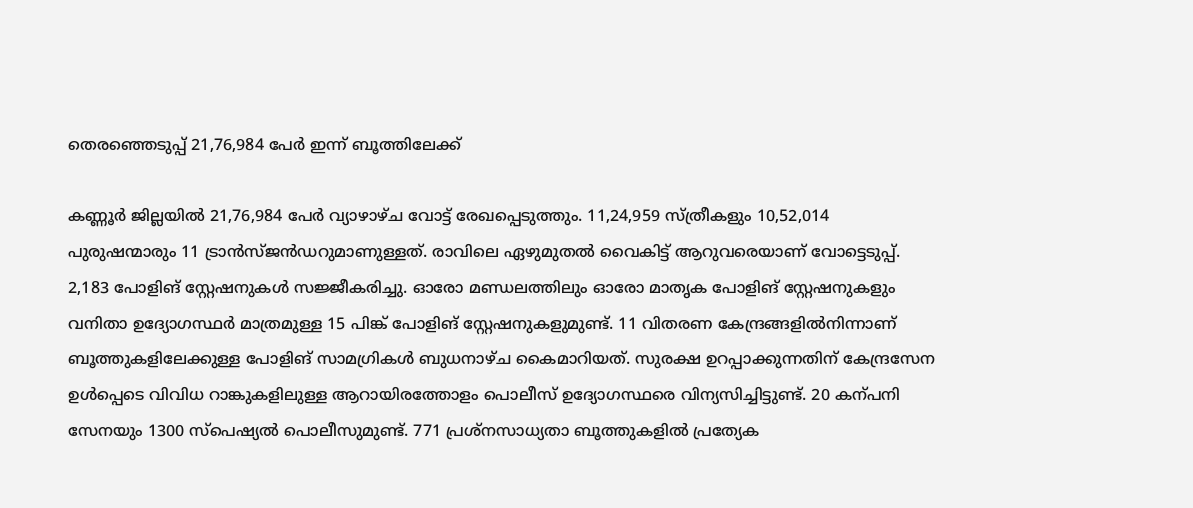തെരഞ്ഞെടുപ്പ് 21,76,984 പേർ ഇന്ന് ബൂത്തിലേക്ക്

കണ്ണൂർ ജില്ലയിൽ 21,76,984 പേർ വ്യാഴാഴ്ച വോട്ട് രേഖപ്പെടുത്തും. 11,24,959 സ്ത്രീകളും 10,52,014 പുരുഷന്മാരും 11 ട്രാൻസ്ജൻഡറുമാണുള്ളത്. രാവിലെ ഏഴുമുതൽ വൈകിട്ട് ആറുവരെയാണ് വോട്ടെടുപ്പ്. 2,183 പോളിങ് സ്റ്റേഷനുകൾ സജ്ജീകരിച്ചു. ഓരോ മണ്ഡലത്തിലും ഓരോ മാതൃക പോളിങ് സ്റ്റേഷനുകളും വനിതാ ഉദ്യോഗസ്ഥർ മാത്രമുള്ള 15 പിങ്ക് പോളിങ് സ്റ്റേഷനുകളുമുണ്ട്. 11 വിതരണ കേന്ദ്രങ്ങളിൽനിന്നാണ് ബൂത്തുകളിലേക്കുള്ള പോളിങ് സാമഗ്രികൾ ബുധനാഴ്ച കൈമാറിയത്. സുരക്ഷ ഉറപ്പാക്കുന്നതിന് കേന്ദ്രസേന ഉൾപ്പെടെ വിവിധ റാങ്കുകളിലുള്ള ആറായിരത്തോളം പൊലീസ് ഉദ്യോഗസ്ഥരെ വിന്യസിച്ചിട്ടുണ്ട്. 20 കന്പനി സേനയും 1300 സ്പെഷ്യൽ പൊലീസുമുണ്ട്. 771 പ്രശ്നസാധ്യതാ ബൂത്തുകളിൽ പ്രത്യേക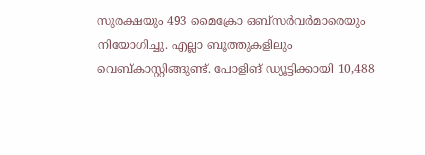സുരക്ഷയും 493 മൈക്രോ ഒബ്സർവർമാരെയും നിയോഗിച്ചു. എല്ലാ ബൂത്തുകളിലും വെബ്കാസ്റ്റിങ്ങുണ്ട്. പോളിങ് ഡ്യൂട്ടിക്കായി 10,488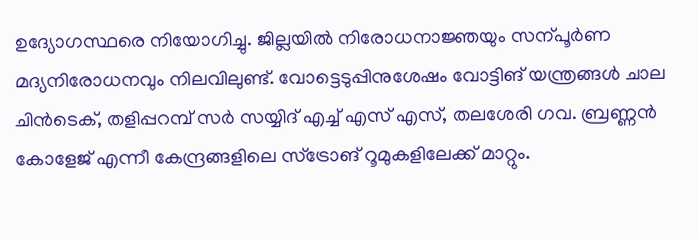ഉദ്യോഗസ്ഥരെ നിയോഗിച്ചു. ജില്ലയിൽ നിരോധനാജ്ഞയും സന്പൂർണ മദ്യനിരോധനവും നിലവിലുണ്ട്. വോട്ടെടുപ്പിനുശേഷം വോട്ടിങ് യന്ത്രങ്ങൾ ചാല ചിൻടെക്, തളിപ്പറമ്പ് സർ സയ്യിദ് എച്ച് എസ് എസ്, തലശേരി ഗവ. ബ്രണ്ണൻ കോളേജ് എന്നീ കേന്ദ്രങ്ങളിലെ സ്ട്രോങ് റൂമുകളിലേക്ക് മാറ്റും.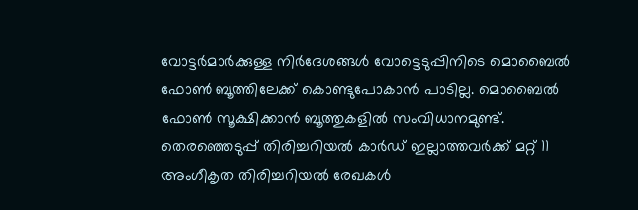വോട്ടർമാർക്കുള്ള നിർദേശങ്ങൾ വോട്ടെടുപ്പിനിടെ മൊബൈൽ ഫോൺ ബൂത്തിലേക്ക് കൊണ്ടുപോകാൻ പാടില്ല. മൊബൈൽ ഫോൺ സൂക്ഷിക്കാൻ ബൂത്തുകളിൽ സംവിധാനമുണ്ട്. തെരഞ്ഞെടുപ്പ് തിരിച്ചറിയൽ കാർഡ് ഇല്ലാത്തവർക്ക് മറ്റ് 11 അംഗീകൃത തിരിച്ചറിയൽ രേഖകൾ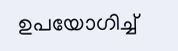ഉപയോഗിച്ച്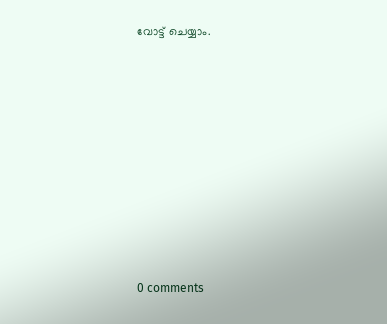വോട്ട് ചെയ്യാം.










0 comments